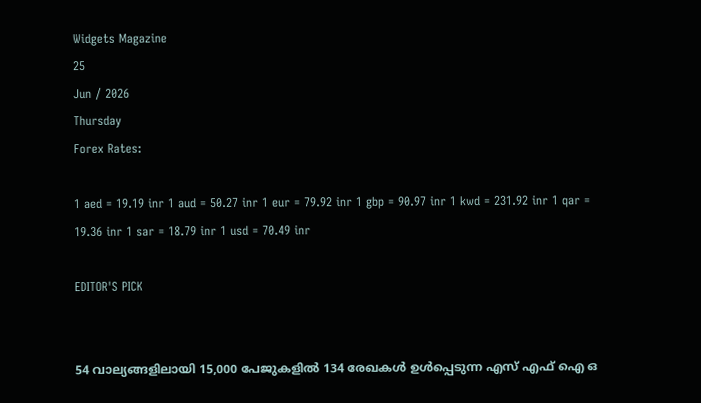Widgets Magazine
25
Jun / 2026
Thursday
Forex Rates:

1 aed = 19.19 inr 1 aud = 50.27 inr 1 eur = 79.92 inr 1 gbp = 90.97 inr 1 kwd = 231.92 inr 1 qar = 19.36 inr 1 sar = 18.79 inr 1 usd = 70.49 inr

EDITOR'S PICK


54 വാല്യങ്ങളിലായി 15,000 പേജുകളിൽ 134 രേഖകൾ ഉൾപ്പെടുന്ന എസ് എഫ് ഐ ഒ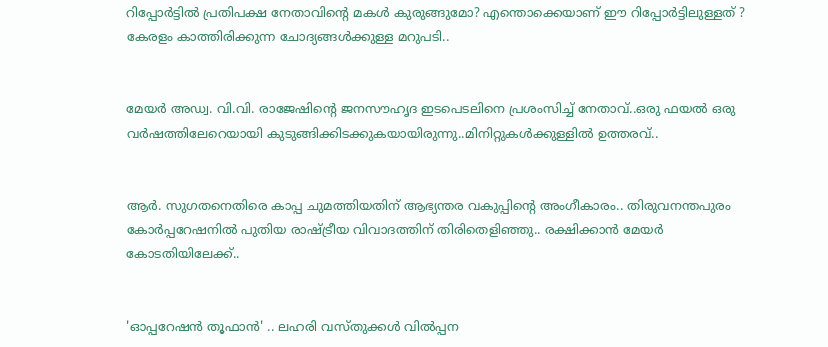റിപ്പോർട്ടിൽ പ്രതിപക്ഷ നേതാവിന്റെ മകൾ കുരുങ്ങുമോ? എന്തൊക്കെയാണ് ഈ റിപ്പോർട്ടിലുള്ളത് ? കേരളം കാത്തിരിക്കുന്ന ചോദ്യങ്ങൾക്കുള്ള മറുപടി..


മേയർ അഡ്വ. വി.വി. രാജേഷിന്റെ ജനസൗഹൃദ ഇടപെടലിനെ പ്രശംസിച്ച് നേതാവ്..ഒരു ഫയൽ ഒരു വർഷത്തിലേറെയായി കുടുങ്ങിക്കിടക്കുകയായിരുന്നു..മിനിറ്റുകൾക്കുള്ളിൽ ഉത്തരവ്..


ആർ. സുഗതനെതിരെ കാപ്പ ചുമത്തിയതിന് ആഭ്യന്തര വകുപ്പിന്റെ അംഗീകാരം.. തിരുവനന്തപുരം കോർപ്പറേഷനിൽ പുതിയ രാഷ്ട്രീയ വിവാദത്തിന് തിരിതെളിഞ്ഞു.. രക്ഷിക്കാൻ മേയർ കോടതിയിലേക്ക്..


'ഓപ്പറേഷന്‍ തൂഫാന്‍' .. ലഹരി വസ്തുക്കള്‍ വില്‍പ്പന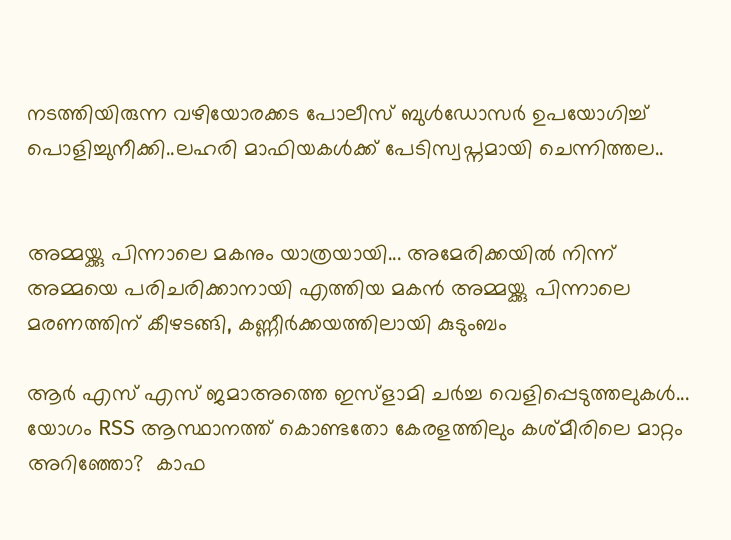നടത്തിയിരുന്ന വഴിയോരക്കട പോലീസ് ബുള്‍ഡോസര്‍ ഉപയോഗിച്ച് പൊളിച്ചുനീക്കി..ലഹരി മാഫിയകള്‍ക്ക് പേടിസ്വപ്നമായി ചെന്നിത്തല..


അമ്മയ്ക്കു പിന്നാലെ മകനും യാത്രയായി... അമേരിക്കയിൽ നിന്ന് അമ്മയെ പരിചരിക്കാനായി എത്തിയ മകൻ അമ്മയ്ക്കു പിന്നാലെ മരണത്തിന് കീഴടങ്ങി, കണ്ണീർക്കയത്തിലായി കുടുംബം

ആർ എസ് എസ് ജമാഅത്തെ ഇസ്ളാമി ചർച്ച വെളിപ്പെടുത്തലുകൾ...  യോഗം RSS ആസ്ഥാനത്ത് കൊണ്ടതോ കേരളത്തിലും കശ്മീരിലെ മാറ്റം അറിഞ്ഞോ?  കാഫ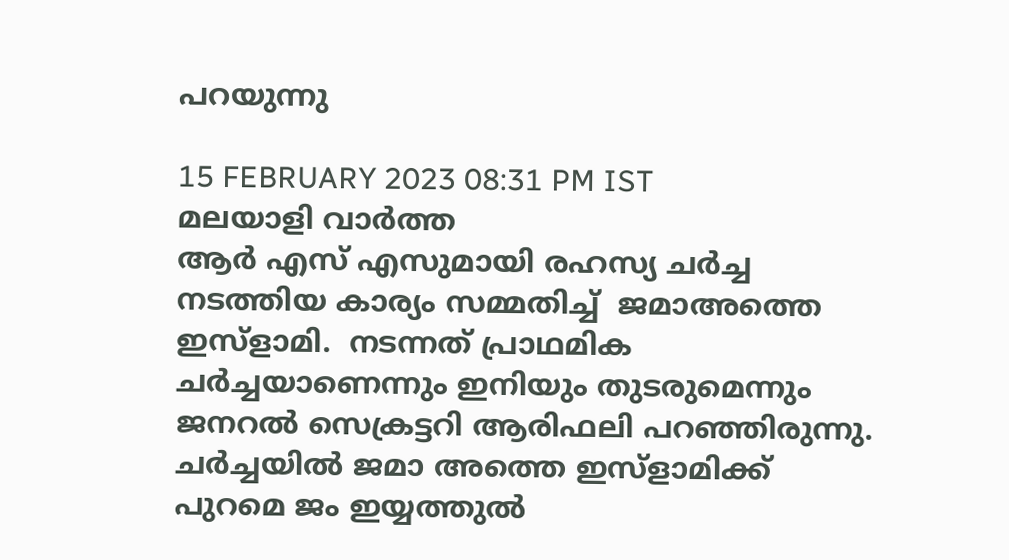പറയുന്നു

15 FEBRUARY 2023 08:31 PM IST
മലയാളി വാര്‍ത്ത
ആർ എസ് എസുമായി രഹസ്യ ചർച്ച നടത്തിയ കാര്യം സമ്മതിച്ച്  ജമാഅത്തെ ഇസ്ളാമി.  നടന്നത് പ്രാഥമിക ചർച്ചയാണെന്നും ഇനിയും തുടരുമെന്നും ജനറൽ സെക്രട്ടറി ആരിഫലി പറഞ്ഞിരുന്നു.  ചർച്ചയിൽ ജമാ അത്തെ ഇസ്ളാമിക്ക് പുറമെ ജം ഇയ്യത്തുൽ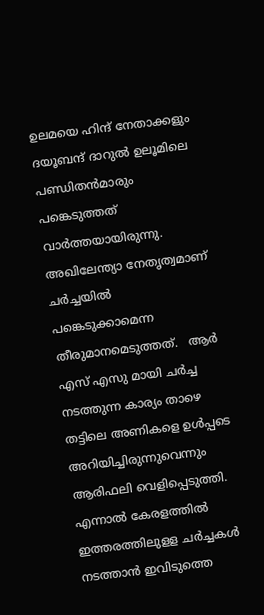ഉലമയെ ഹിന്ദ് നേതാക്കളും ദയൂബന്ദ് ദാറുൽ ഉലൂമിലെ പണ്ഡിതൻമാരും പങ്കെടുത്തത് വാർത്തയായിരുന്നു. അഖിലേന്ത്യാ നേതൃത്വമാണ് ചർച്ചയിൽ പങ്കെടുക്കാമെന്ന തീരുമാനമെടുത്തത്.   ആർ എസ് എസു മായി ചർച്ച നടത്തുന്ന കാര്യം താഴെ തട്ടിലെ അണികളെ ഉൾപ്പടെ അറിയിച്ചിരുന്നുവെന്നും ആരിഫലി വെളിപ്പെടുത്തി. എന്നാൽ കേരളത്തിൽ ഇത്തരത്തിലുളള ചർച്ചകൾ നടത്താൻ ഇവിടുത്തെ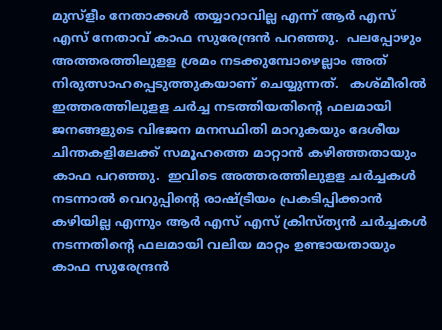മുസ്ളീം നേതാക്കൾ തയ്യാറാവില്ല എന്ന് ആർ എസ് എസ് നേതാവ് കാഫ സുരേന്ദ്രൻ പറഞ്ഞു.  പലപ്പോഴും അത്തരത്തിലുളള ശ്രമം നടക്കുമ്പോഴെല്ലാം അത് നിരുത്സാഹപ്പെടുത്തുകയാണ് ചെയ്യുന്നത്.   കശ്മീരിൽ ഇത്തരത്തിലുളള ചർച്ച നടത്തിയതിന്റെ ഫലമായി ജനങ്ങളുടെ വിഭജന മനസ്ഥിതി മാറുകയും ദേശീയ ചിന്തകളിലേക്ക് സമൂഹത്തെ മാറ്റാൻ കഴിഞ്ഞതായും കാഫ പറഞ്ഞു.  ഇവിടെ അത്തരത്തിലുളള ചർച്ചകൾ നടന്നാൽ വെറുപ്പിന്റെ രാഷ്ട്രീയം പ്രകടിപ്പിക്കാൻ കഴിയില്ല എന്നും ആർ എസ് എസ് ക്രിസ്ത്യൻ ചർ‍ച്ചകൾ നടന്നതിന്റെ ഫലമായി വലിയ മാറ്റം ഉണ്ടായതായും കാഫ സുരേന്ദ്രൻ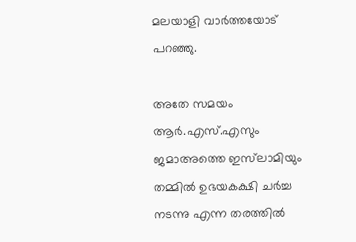മലയാളി വാർത്തയോട് പറഞ്ഞു.

അതേ സമയം ആർ.എസ്.എസും ജമാഅത്തെ ഇസ്‌ലാമിയും തമ്മിൽ ഉഭയകക്ഷി ചർച്ച നടന്നു എന്ന തരത്തിൽ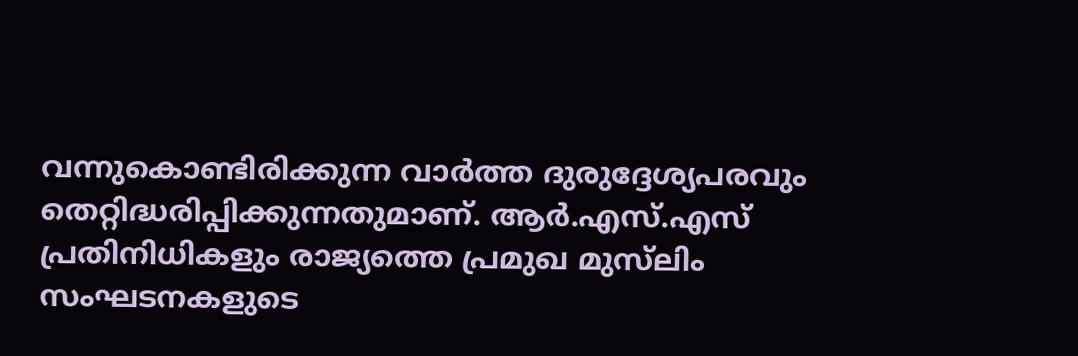വന്നുകൊണ്ടിരിക്കുന്ന വാർത്ത ദുരുദ്ദേശ്യപരവും തെറ്റിദ്ധരിപ്പിക്കുന്നതുമാണ്. ആർ.എസ്.എസ് പ്രതിനിധികളും രാജ്യത്തെ പ്രമുഖ മുസ്‌ലിം സംഘടനകളുടെ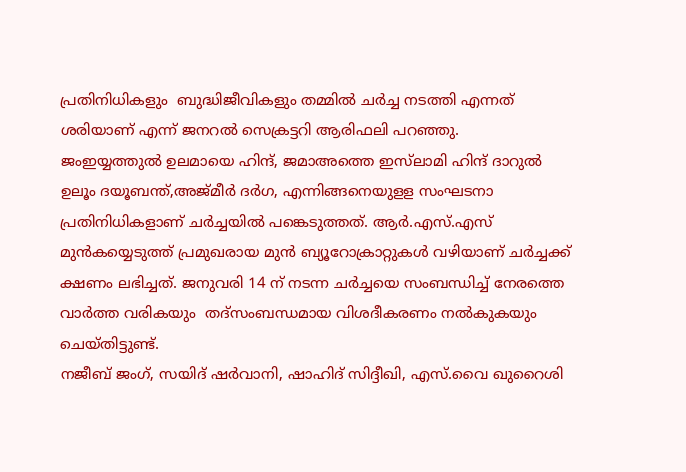പ്രതിനിധികളും  ബുദ്ധിജീവികളും തമ്മിൽ ചർച്ച നടത്തി എന്നത് ശരിയാണ് എന്ന് ജനറൽ സെക്രട്ടറി ആരിഫലി പറഞ്ഞു.
ജംഇയ്യത്തുൽ ഉലമായെ ഹിന്ദ്, ജമാഅത്തെ ഇസ്‌ലാമി ഹിന്ദ് ദാറുൽ ഉലൂം ദയൂബന്ത്,അജ്മീർ ദർഗ, എന്നിങ്ങനെയുളള സംഘടനാ പ്രതിനിധികളാണ് ചർച്ചയിൽ പങ്കെടുത്തത്. ആർ.എസ്.എസ് മുൻകയ്യെടുത്ത് പ്രമുഖരായ മുൻ ബ്യൂറോക്രാറ്റുകൾ വഴിയാണ് ചർച്ചക്ക് ക്ഷണം ലഭിച്ചത്. ജനുവരി 14 ന് നടന്ന ചർച്ചയെ സംബന്ധിച്ച് നേരത്തെ വാർത്ത വരികയും  തദ്സംബന്ധമായ വിശദീകരണം നൽകുകയും ചെയ്തിട്ടുണ്ട്.
നജീബ് ജംഗ്, സയിദ് ഷർവാനി, ഷാഹിദ് സിദ്ദീഖി, എസ്.വൈ ഖുറൈശി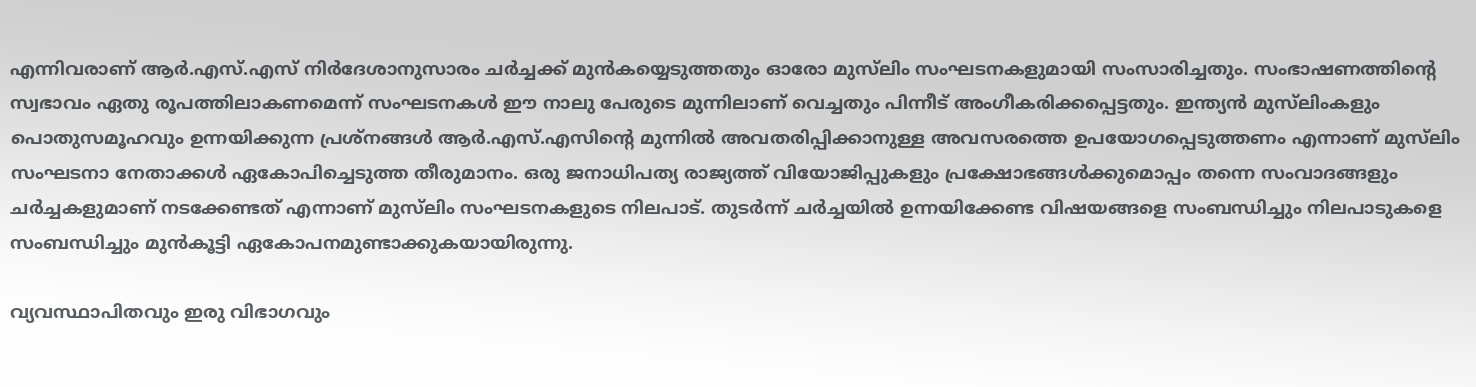എന്നിവരാണ് ആർ.എസ്.എസ് നിർദേശാനുസാരം ചർച്ചക്ക് മുൻകയ്യെടുത്തതും ഓരോ മുസ്‌ലിം സംഘടനകളുമായി സംസാരിച്ചതും. സംഭാഷണത്തിൻ്റെ സ്വഭാവം ഏതു രൂപത്തിലാകണമെന്ന് സംഘടനകൾ ഈ നാലു പേരുടെ മുന്നിലാണ് വെച്ചതും പിന്നീട് അംഗീകരിക്കപ്പെട്ടതും. ഇന്ത്യൻ മുസ്‌ലിംകളും പൊതുസമൂഹവും ഉന്നയിക്കുന്ന പ്രശ്നങ്ങൾ ആർ.എസ്.എസിൻ്റെ മുന്നിൽ അവതരിപ്പിക്കാനുള്ള അവസരത്തെ ഉപയോഗപ്പെടുത്തണം എന്നാണ് മുസ്‌ലിം സംഘടനാ നേതാക്കൾ ഏകോപിച്ചെടുത്ത തീരുമാനം. ഒരു ജനാധിപത്യ രാജ്യത്ത് വിയോജിപ്പുകളും പ്രക്ഷോഭങ്ങൾക്കുമൊപ്പം തന്നെ സംവാദങ്ങളും ചർച്ചകളുമാണ് നടക്കേണ്ടത് എന്നാണ് മുസ്‌ലിം സംഘടനകളുടെ നിലപാട്. തുടർന്ന് ചർച്ചയിൽ ഉന്നയിക്കേണ്ട വിഷയങ്ങളെ സംബന്ധിച്ചും നിലപാടുകളെ സംബന്ധിച്ചും മുൻകൂട്ടി ഏകോപനമുണ്ടാക്കുകയായിരുന്നു.

വ്യവസ്ഥാപിതവും ഇരു വിഭാഗവും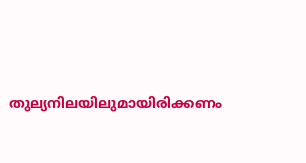തുല്യനിലയിലുമായിരിക്കണം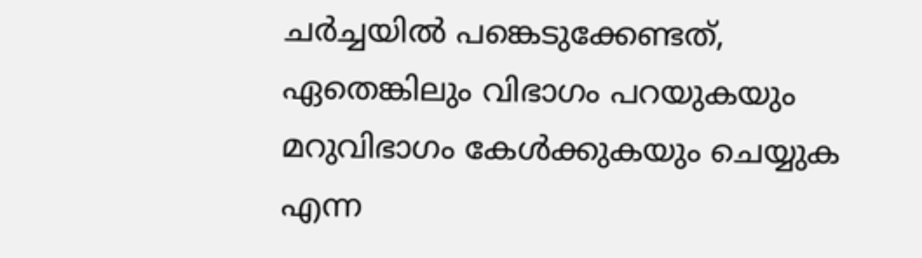ചർച്ചയിൽ പങ്കെടുക്കേണ്ടത്, ഏതെങ്കിലും വിഭാഗം പറയുകയും മറുവിഭാഗം കേൾക്കുകയും ചെയ്യുക എന്ന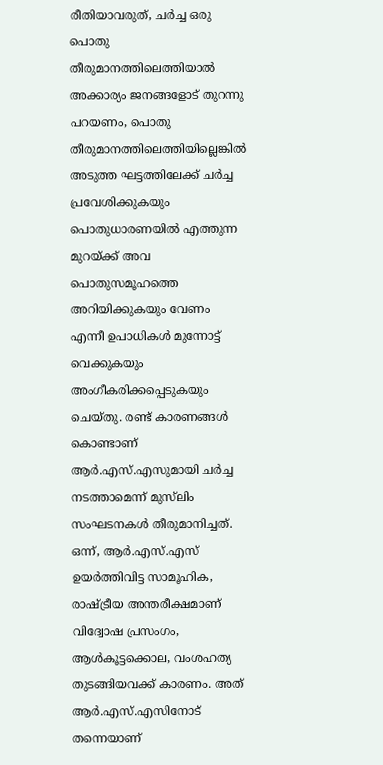രീതിയാവരുത്, ചർച്ച ഒരു പൊതു തീരുമാനത്തിലെത്തിയാൽ അക്കാര്യം ജനങ്ങളോട് തുറന്നു പറയണം, പൊതു തീരുമാനത്തിലെത്തിയില്ലെങ്കിൽ അടുത്ത ഘട്ടത്തിലേക്ക് ചർച്ച പ്രവേശിക്കുകയും പൊതുധാരണയിൽ എത്തുന്ന മുറയ്ക്ക് അവ പൊതുസമൂഹത്തെ അറിയിക്കുകയും വേണം എന്നീ ഉപാധികൾ മുന്നോട്ട് വെക്കുകയും അംഗീകരിക്കപ്പെടുകയും ചെയ്തു. രണ്ട് കാരണങ്ങൾ കൊണ്ടാണ് ആർ.എസ്.എസുമായി ചർച്ച നടത്താമെന്ന് മുസ്‌ലിം സംഘടനകൾ തീരുമാനിച്ചത്. ഒന്ന്, ആർ.എസ്.എസ് ഉയർത്തിവിട്ട സാമൂഹിക, രാഷ്ട്രീയ അന്തരീക്ഷമാണ് വിദ്വോഷ പ്രസംഗം, ആൾകൂട്ടക്കൊല, വംശഹത്യ തുടങ്ങിയവക്ക് കാരണം. അത് ആർ.എസ്.എസിനോട് തന്നെയാണ്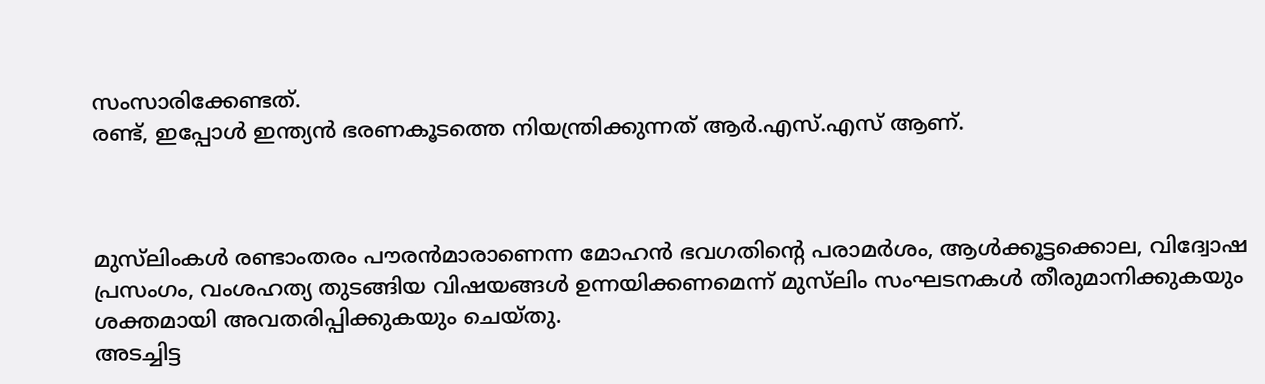സംസാരിക്കേണ്ടത്.
രണ്ട്, ഇപ്പോൾ ഇന്ത്യൻ ഭരണകൂടത്തെ നിയന്ത്രിക്കുന്നത് ആർ.എസ്.എസ് ആണ്.



മുസ്‌ലിംകൾ രണ്ടാംതരം പൗരൻമാരാണെന്ന മോഹൻ ഭവഗതിൻ്റെ പരാമർശം, ആൾക്കൂട്ടക്കൊല, വിദ്വോഷ പ്രസംഗം, വംശഹത്യ തുടങ്ങിയ വിഷയങ്ങൾ ഉന്നയിക്കണമെന്ന് മുസ്‌ലിം സംഘടനകൾ തീരുമാനിക്കുകയും ശക്തമായി അവതരിപ്പിക്കുകയും ചെയ്തു.
അടച്ചിട്ട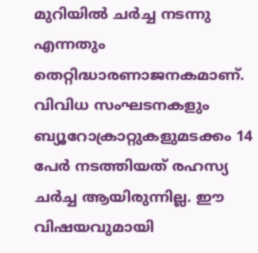മുറിയിൽ ചർച്ച നടന്നു എന്നതും തെറ്റിദ്ധാരണാജനകമാണ്. വിവിധ സംഘടനകളും ബ്യൂറോക്രാറ്റുകളുമടക്കം 14 പേർ നടത്തിയത് രഹസ്യ ചർച്ച ആയിരുന്നില്ല. ഈ വിഷയവുമായി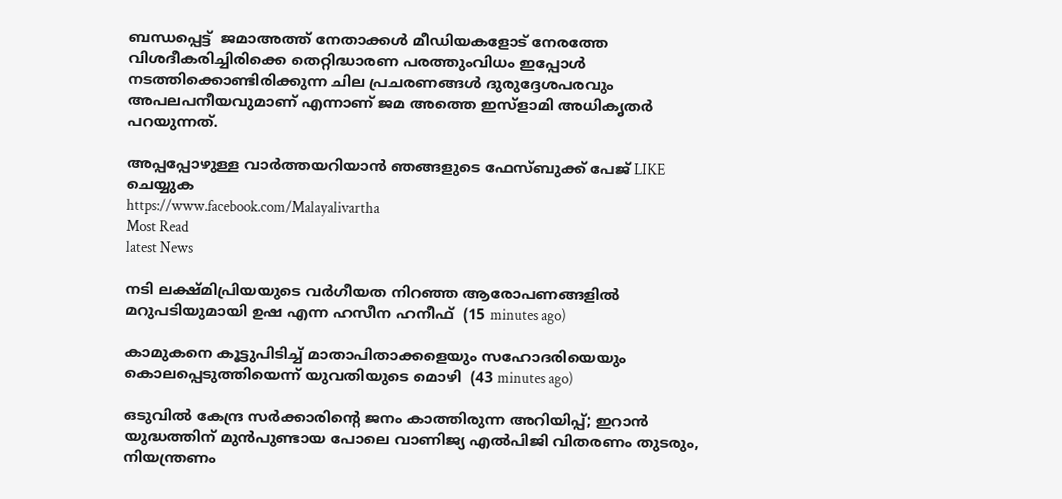ബന്ധപ്പെട്ട്  ജമാഅത്ത് നേതാക്കൾ മീഡിയകളോട് നേരത്തേ വിശദീകരിച്ചിരിക്കെ തെറ്റിദ്ധാരണ പരത്തുംവിധം ഇപ്പോൾ നടത്തിക്കൊണ്ടിരിക്കുന്ന ചില പ്രചരണങ്ങൾ ദുരുദ്ദേശപരവും അപലപനീയവുമാണ് എന്നാണ് ജമ അത്തെ ഇസ്ളാമി അധികൃതർ പറയുന്നത്.

അപ്പപ്പോഴുള്ള വാര്‍ത്തയറിയാന്‍ ഞങ്ങളുടെ ഫേസ്‌ബുക്ക്‌ പേജ് LIKE ചെയ്യുക
https://www.facebook.com/Malayalivartha
Most Read
latest News

നടി ലക്ഷ്മിപ്രിയയുടെ വര്‍ഗീയത നിറഞ്ഞ ആരോപണങ്ങളില്‍ മറുപടിയുമായി ഉഷ എന്ന ഹസീന ഹനീഫ്  (15 minutes ago)

കാമുകനെ കൂട്ടുപിടിച്ച് മാതാപിതാക്കളെയും സഹോദരിയെയും കൊലപ്പെടുത്തിയെന്ന് യുവതിയുടെ മൊഴി  (43 minutes ago)

ഒടുവിൽ കേന്ദ്ര സർക്കാരിൻ്റെ ജനം കാത്തിരുന്ന അറിയിപ്പ്; ഇറാൻ യുദ്ധത്തിന് മുൻപുണ്ടായ പോലെ വാണിജ്യ എൽപിജി വിതരണം തുടരും, നിയന്ത്രണം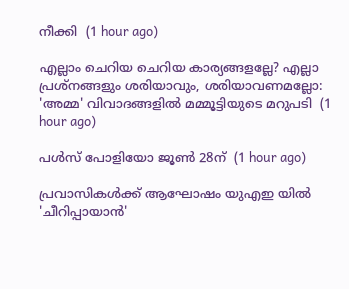നീക്കി  (1 hour ago)

എല്ലാം ചെറിയ ചെറിയ കാര്യങ്ങളല്ലേ? എല്ലാ പ്രശ്‌നങ്ങളും ശരിയാവും, ശരിയാവണമല്ലോ: 'അമ്മ' വിവാദങ്ങളില്‍ മമ്മൂട്ടിയുടെ മറുപടി  (1 hour ago)

പള്‍സ് പോളിയോ ജൂണ്‍ 28ന്  (1 hour ago)

പ്രവാസികൾക്ക് ആഘോഷം യുഎഇ യിൽ 'ചീറിപ്പായാൻ'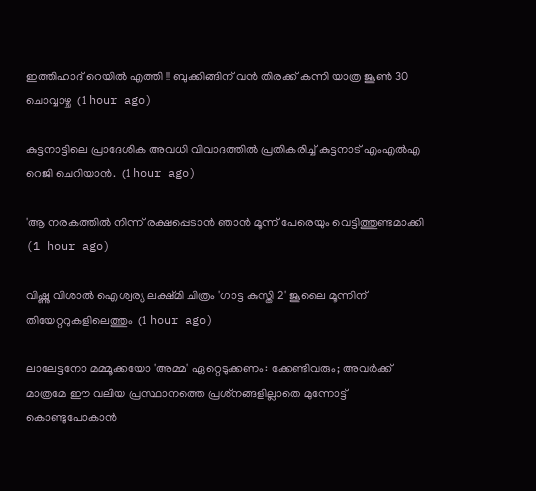ഇത്തിഹാദ് റെയിൽ എത്തി !! ബുക്കിങ്ങിന് വൻ തിരക്ക് കന്നി യാത്ര ജൂൺ 30 ചൊവ്വാഴ്ച  (1 hour ago)

കുട്ടനാട്ടിലെ പ്രാദേശിക അവധി വിവാദത്തിൽ പ്രതികരിച്ച് കുട്ടനാട് എംഎൽഎ റെജി ചെറിയാൻ.  (1 hour ago)

'ആ നരകത്തില്‍ നിന്ന് രക്ഷപ്പെടാന്‍ ഞാന്‍ മൂന്ന് പേരെയും വെട്ടിത്തുണ്ടമാക്കി  (1 hour ago)

വിഷ്ണു വിശാല്‍ ഐശ്വര്യ ലക്ഷ്മി ചിത്രം 'ഗാട്ട കുസ്തി 2' ജൂലൈ മൂന്നിന് തിയേറ്ററുകളിലെത്തും  (1 hour ago)

ലാലേട്ടനോ മമ്മൂക്കയോ 'അമ്മ' ഏറ്റെടുക്കണം: ക്കേണ്ടിവരും; അവര്‍ക്ക് മാത്രമേ ഈ വലിയ പ്രസ്ഥാനത്തെ പ്രശ്‌നങ്ങളില്ലാതെ മുന്നോട്ട് കൊണ്ടുപോകാന്‍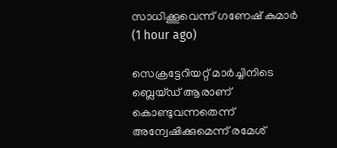സാധിക്കൂവെന്ന് ഗണേഷ് കുമാര്‍  (1 hour ago)

സെക്രട്ടേറിയറ്റ് മാര്‍ച്ചിനിടെ ബ്ലെയ്ഡ് ആരാണ് കൊണ്ടുവന്നതെന്ന് അന്വേഷിക്കുമെന്ന് രമേശ്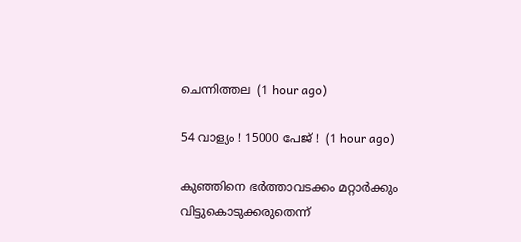ചെന്നിത്തല  (1 hour ago)

54 വാള്യം ! 15000 പേജ് !  (1 hour ago)

കുഞ്ഞിനെ ഭര്‍ത്താവടക്കം മറ്റാര്‍ക്കും വിട്ടുകൊടുക്കരുതെന്ന്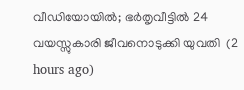വീഡിയോയില്‍; ഭര്‍തൃവീട്ടില്‍ 24 വയസ്സുകാരി ജീവനൊടുക്കി യുവതി  (2 hours ago)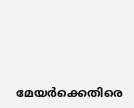മേയര്‍ക്കെതിരെ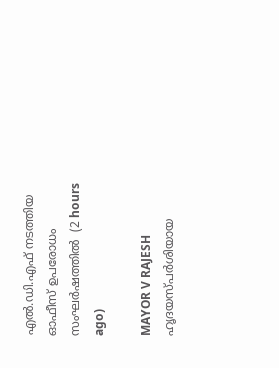എല്‍.ഡി.എഫ് നടത്തിയ ഓഫീസ് ഉപരോധം സംഘര്‍ഷത്തില്‍  (2 hours ago)

MAYOR V RAJESH ഹൃദയസ്പർശിയായ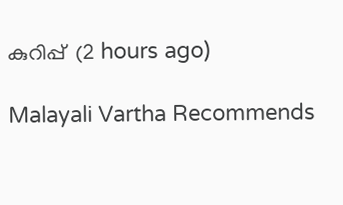കുറിപ്പ്  (2 hours ago)

Malayali Vartha Recommends